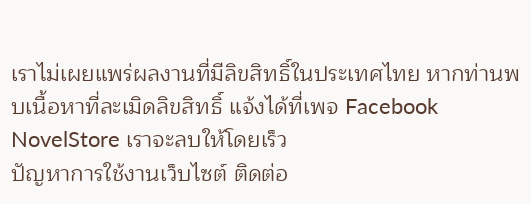เราไม่เผยแพร่ผลงานที่มีลิขสิทธิ์ในประเทศไทย หากท่านพบเนื้อหาที่ละเมิดลิขสิทธิ์ แจ้งได้ที่เพจ Facebook NovelStore เราจะลบให้โดยเร็ว
ปัญหาการใช้งานเว็บไซต์ ติดต่อ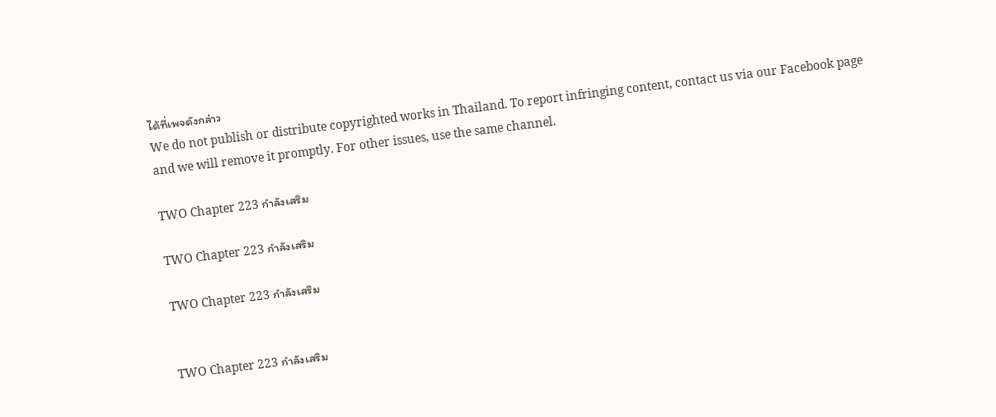ได้ที่เพจดังกล่าว
We do not publish or distribute copyrighted works in Thailand. To report infringing content, contact us via our Facebook page and we will remove it promptly. For other issues, use the same channel.

TWO Chapter 223 กำลังเสริม

TWO Chapter 223 กำลังเสริม

TWO Chapter 223 กำลังเสริม


TWO Chapter 223 กำลังเสริม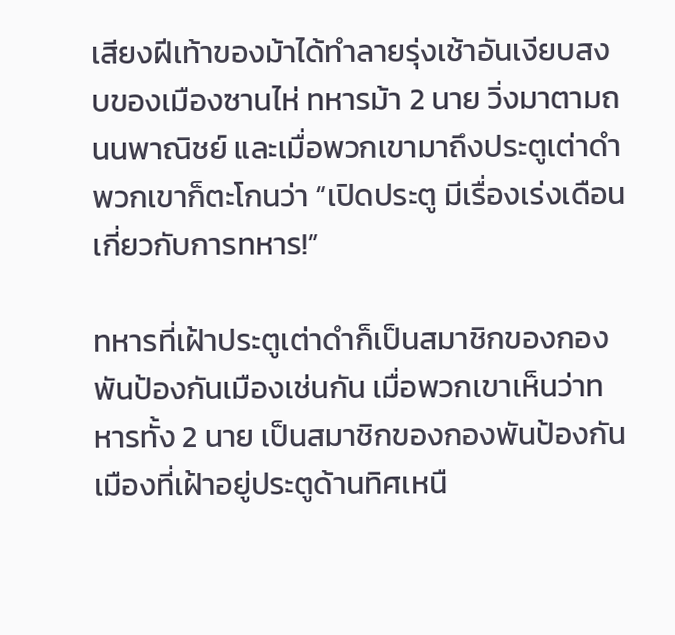เสียงฝีเท้าของม้าได้ทำลายรุ่งเช้าอันเงียบสงบของเมืองซานไห่ ทหารม้า 2 นาย วิ่งมาตามถนนพาณิชย์ และเมื่อพวกเขามาถึงประตูเต่าดำ พวกเขาก็ตะโกนว่า “เปิดประตู มีเรื่องเร่งเดือนเกี่ยวกับการทหาร!”

ทหารที่เฝ้าประตูเต่าดำก็เป็นสมาชิกของกองพันป้องกันเมืองเช่นกัน เมื่อพวกเขาเห็นว่าทหารทั้ง 2 นาย เป็นสมาชิกของกองพันป้องกันเมืองที่เฝ้าอยู่ประตูด้านทิศเหนื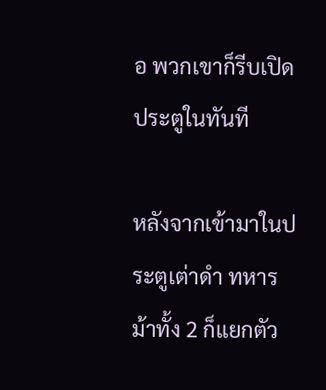อ พวกเขาก็รีบเปิดประตูในทันที

หลังจากเข้ามาในประตูเต่าดำ ทหารม้าทั้ง 2 ก็แยกตัว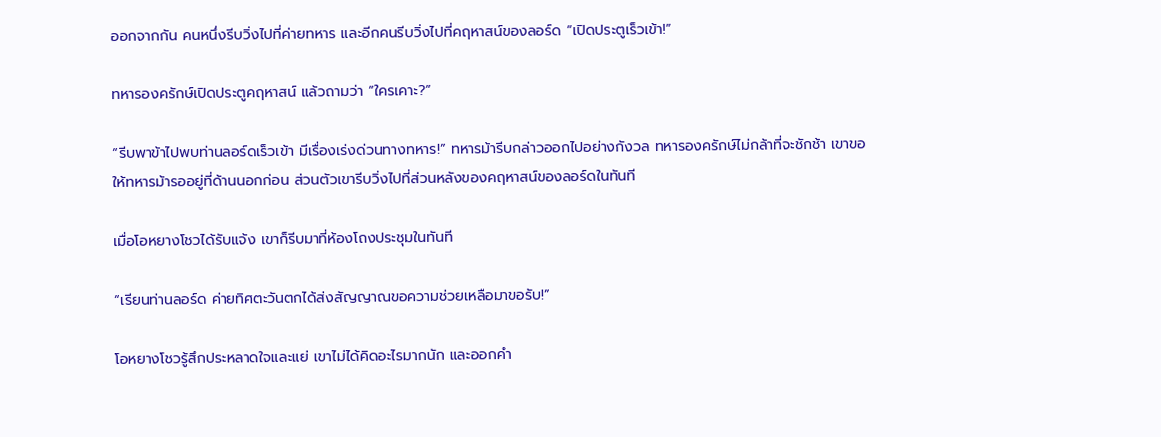ออกจากกัน คนหนึ่งรีบวิ่งไปที่ค่ายทหาร และอีกคนรีบวิ่งไปที่คฤหาสน์ของลอร์ด “เปิดประตูเร็วเข้า!”

ทหารองครักษ์เปิดประตูคฤหาสน์ แล้วถามว่า “ใครเคาะ?”

“รีบพาข้าไปพบท่านลอร์ดเร็วเข้า มีเรื่องเร่งด่วนทางทหาร!” ทหารม้ารีบกล่าวออกไปอย่างกังวล ทหารองครักษ์ไม่กล้าที่จะชักช้า เขาขอให้ทหารม้ารออยู่ที่ด้านนอกก่อน ส่วนตัวเขารีบวิ่งไปที่ส่วนหลังของคฤหาสน์ของลอร์ดในทันที

เมื่อโอหยางโชวได้รับแจ้ง เขาก็รีบมาที่ห้องโถงประชุมในทันที

“เรียนท่านลอร์ด ค่ายทิศตะวันตกได้ส่งสัญญาณขอความช่วยเหลือมาขอรับ!”

โอหยางโชวรู้สึกประหลาดใจและแย่ เขาไม่ได้คิดอะไรมากนัก และออกคำ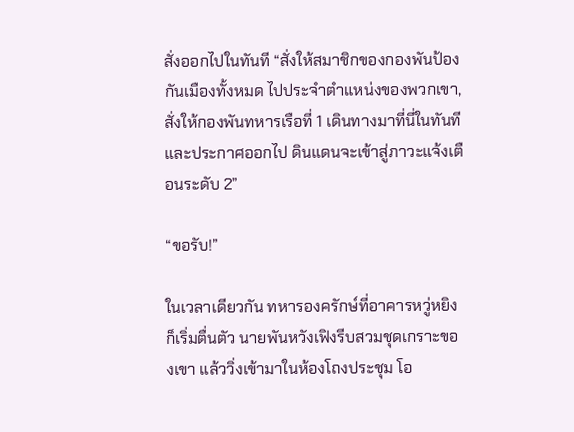สั่งออกไปในทันที “สั่งให้สมาชิกของกองพันป้องกันเมืองทั้งหมด ไปประจำตำแหน่งของพวกเขา, สั่งให้กองพันทหารเรือที่ 1 เดินทางมาที่นี่ในทันที และประกาศออกไป ดินแดนจะเข้าสู่ภาวะแจ้งเตือนระดับ 2”

“ขอรับ!”

ในเวลาเดียวกัน ทหารองครักษ์ที่อาคารหวู่หยิงก็เริ่มตื่นตัว นายพันหวังเฟิงรีบสวมชุดเกราะของเขา แล้ววิ่งเข้ามาในห้องโถงประชุม โอ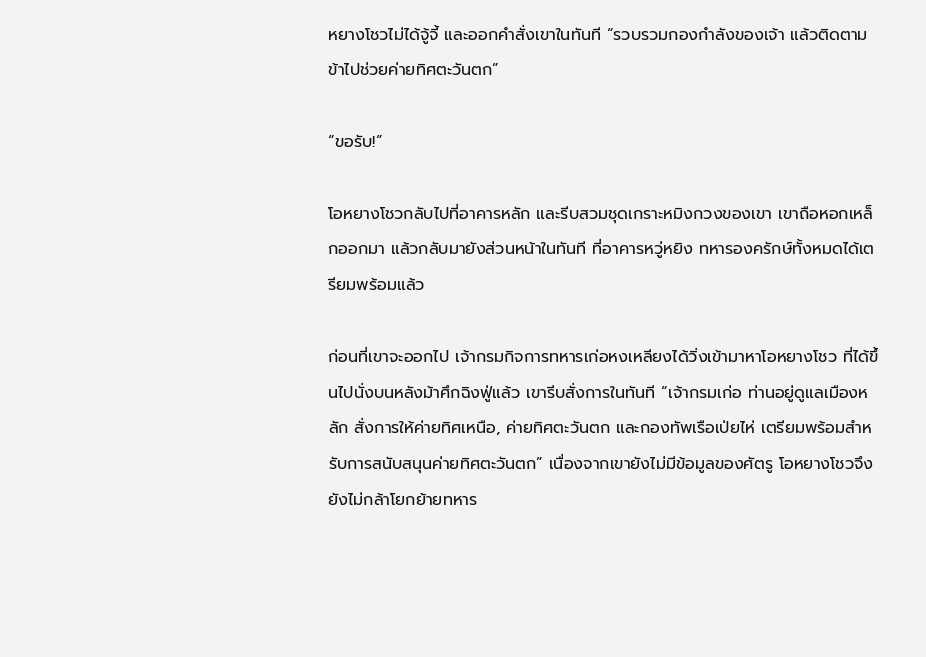หยางโชวไม่ได้จู้จี้ และออกคำสั่งเขาในทันที “รวบรวมกองกำลังของเจ้า แล้วติดตามข้าไปช่วยค่ายทิศตะวันตก”

“ขอรับ!”

โอหยางโชวกลับไปที่อาคารหลัก และรีบสวมชุดเกราะหมิงกวงของเขา เขาถือหอกเหล็กออกมา แล้วกลับมายังส่วนหน้าในทันที ที่อาคารหวู่หยิง ทหารองครักษ์ทั้งหมดได้เตรียมพร้อมแล้ว

ก่อนที่เขาจะออกไป เจ้ากรมกิจการทหารเก่อหงเหลียงได้วิ่งเข้ามาหาโอหยางโชว ที่ได้ขึ้นไปนั่งบนหลังม้าศึกฉิงฟู่แล้ว เขารีบสั่งการในทันที “เจ้ากรมเก่อ ท่านอยู่ดูแลเมืองหลัก สั่งการให้ค่ายทิศเหนือ, ค่ายทิศตะวันตก และกองทัพเรือเป่ยไห่ เตรียมพร้อมสำหรับการสนับสนุนค่ายทิศตะวันตก” เนื่องจากเขายังไม่มีข้อมูลของศัตรู โอหยางโชวจึงยังไม่กล้าโยกย้ายทหาร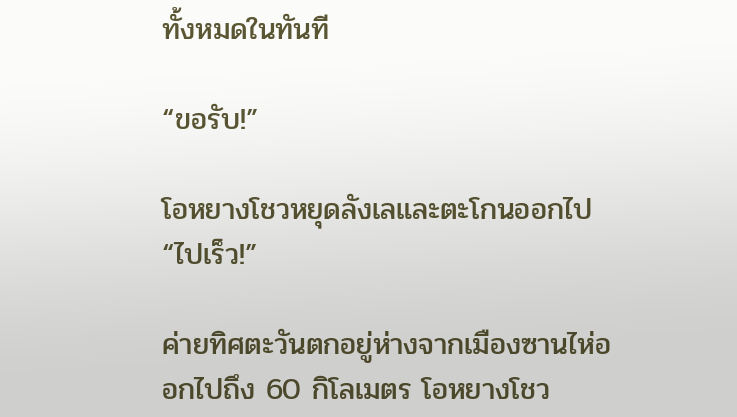ทั้งหมดในทันที

“ขอรับ!”

โอหยางโชวหยุดลังเลและตะโกนออกไป “ไปเร็ว!”

ค่ายทิศตะวันตกอยู่ห่างจากเมืองซานไห่ออกไปถึง 60 กิโลเมตร โอหยางโชว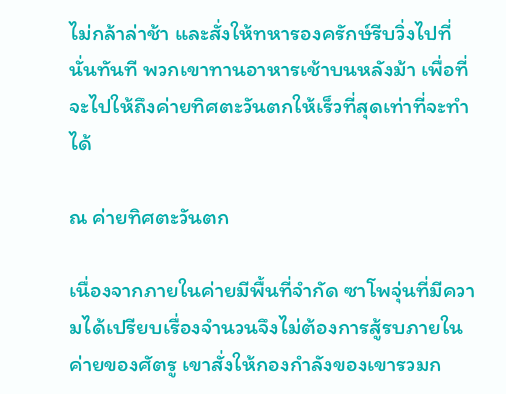ไม่กล้าล่าช้า และสั่งให้ทหารองครักษ์รีบวิ่งไปที่นั่นทันที พวกเขาทานอาหารเช้าบนหลังม้า เพื่อที่จะไปให้ถึงค่ายทิศตะวันตกให้เร็วที่สุดเท่าที่จะทำได้

ณ ค่ายทิศตะวันตก

เนื่องจากภายในค่ายมีพื้นที่จำกัด ซาโพจุ่นที่มีความได้เปรียบเรื่องจำนวนจึงไม่ต้องการสู้รบภายในค่ายของศัตรู เขาสั่งให้กองกำลังของเขารวมก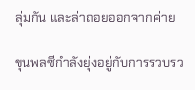ลุ่มกัน และล่าถอยออกจากค่าย

ขุนพลซีกำลังยุ่งอยู่กับการรวบรว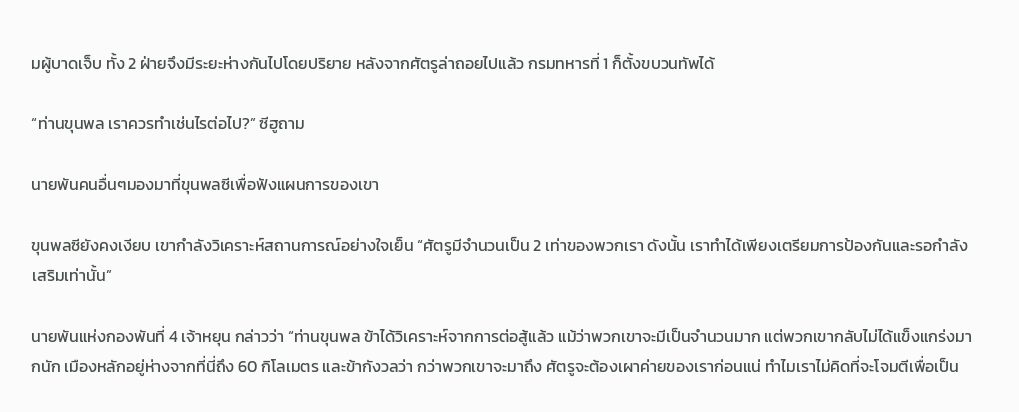มผู้บาดเจ็บ ทั้ง 2 ฝ่ายจึงมีระยะห่างกันไปโดยปริยาย หลังจากศัตรูล่าถอยไปแล้ว กรมทหารที่ 1 ก็ตั้งขบวนทัพได้

“ท่านขุนพล เราควรทำเช่นไรต่อไป?” ซีฮูถาม

นายพันคนอื่นๆมองมาที่ขุนพลซีเพื่อฟังแผนการของเขา

ขุนพลซียังคงเงียบ เขากำลังวิเคราะห์สถานการณ์อย่างใจเย็น “ศัตรูมีจำนวนเป็น 2 เท่าของพวกเรา ดังนั้น เราทำได้เพียงเตรียมการป้องกันและรอกำลังเสริมเท่านั้น”

นายพันแห่งกองพันที่ 4 เจ้าหยุน กล่าวว่า “ท่านขุนพล ข้าได้วิเคราะห์จากการต่อสู้แล้ว แม้ว่าพวกเขาจะมีเป็นจำนวนมาก แต่พวกเขากลับไม่ได้แข็งแกร่งมากนัก เมืองหลักอยู่ห่างจากที่นี่ถึง 60 กิโลเมตร และข้ากังวลว่า กว่าพวกเขาจะมาถึง ศัตรูจะต้องเผาค่ายของเราก่อนแน่ ทำไมเราไม่คิดที่จะโจมตีเพื่อเป็น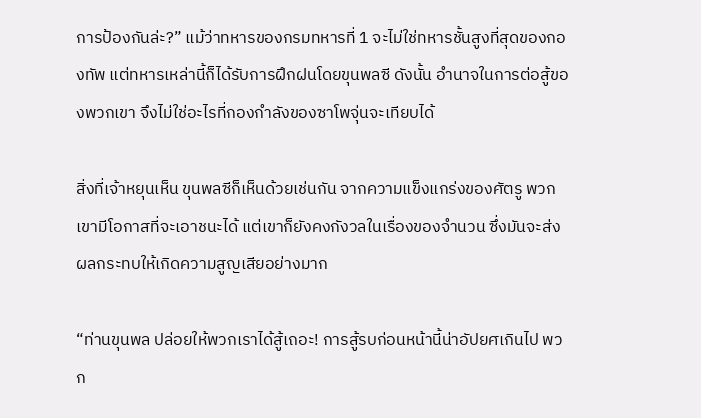การป้องกันล่ะ?” แม้ว่าทหารของกรมทหารที่ 1 จะไม่ใช่ทหารชั้นสูงที่สุดของกองทัพ แต่ทหารเหล่านี้ก็ได้รับการฝึกฝนโดยขุนพลซี ดังนั้น อำนาจในการต่อสู้ของพวกเขา จึงไม่ใช่อะไรที่กองกำลังของซาโพจุ่นจะเทียบได้

สิ่งที่เจ้าหยุนเห็น ขุนพลซีก็เห็นด้วยเช่นกัน จากความแข็งแกร่งของศัตรู พวกเขามีโอกาสที่จะเอาชนะได้ แต่เขาก็ยังคงกังวลในเรื่องของจำนวน ซึ่งมันจะส่งผลกระทบให้เกิดความสูญเสียอย่างมาก

“ท่านขุนพล ปล่อยให้พวกเราได้สู้เถอะ! การสู้รบก่อนหน้านี้น่าอัปยศเกินไป พวก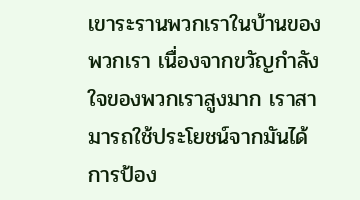เขาระรานพวกเราในบ้านของพวกเรา เนื่องจากขวัญกำลังใจของพวกเราสูงมาก เราสามารถใช้ประโยชน์จากมันได้ การป้อง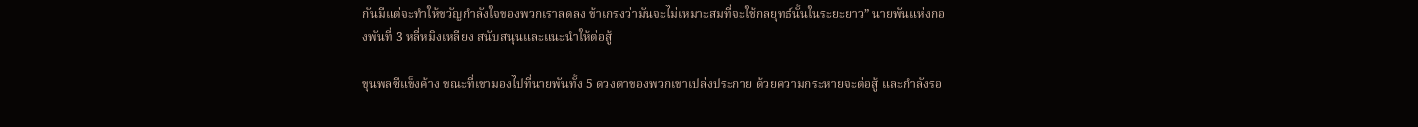กันมีแต่จะทำให้ขวัญกำลังใจของพวกเราลดลง ข้าเกรงว่ามันจะไม่เหมาะสมที่จะใช้กลยุทธ์นั้นในระยะยาว” นายพันแห่งกองพันที่ 3 หลี่หมิงเหลียง สนับสนุนและแนะนำให้ต่อสู้

ขุนพลซีแข็งค้าง ขณะที่เขามองไปที่นายพันทั้ง 5 ดวงตาของพวกเขาเปล่งประกาย ด้วยความกระหายจะต่อสู้ และกำลังรอ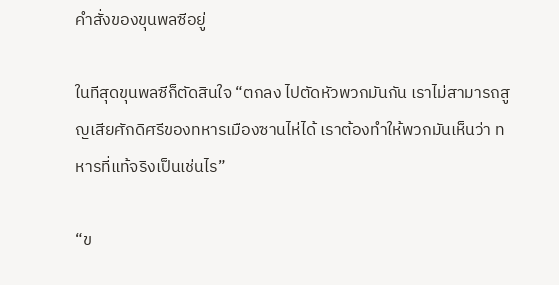คำสั่งของขุนพลซีอยู่

ในทีสุดขุนพลซีก็ตัดสินใจ “ตกลง ไปตัดหัวพวกมันกัน เราไม่สามารถสูญเสียศักดิศรีของทหารเมืองซานไห่ได้ เราต้องทำให้พวกมันเห็นว่า ทหารที่แท้จริงเป็นเช่นไร”

“ข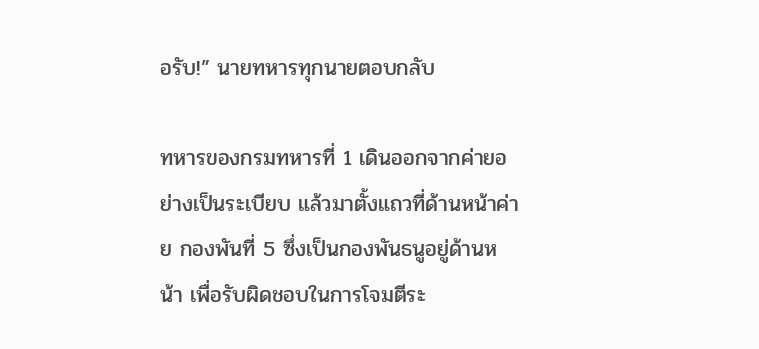อรับ!” นายทหารทุกนายตอบกลับ

ทหารของกรมทหารที่ 1 เดินออกจากค่ายอย่างเป็นระเบียบ แล้วมาตั้งแถวที่ด้านหน้าค่าย กองพันที่ 5 ซึ่งเป็นกองพันธนูอยู่ด้านหน้า เพื่อรับผิดชอบในการโจมตีระ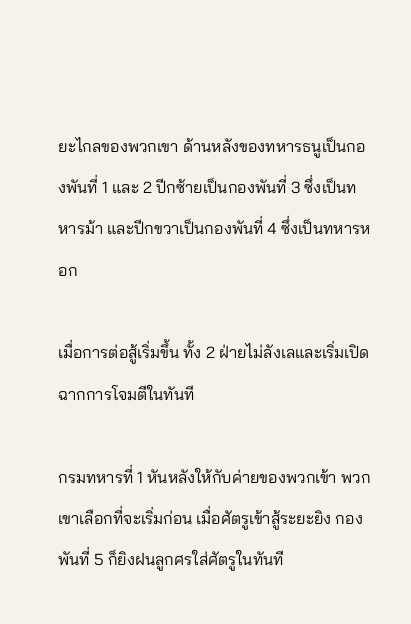ยะไกลของพวกเขา ด้านหลังของทหารธนูเป็นกองพันที่ 1 และ 2 ปีกซ้ายเป็นกองพันที่ 3 ซึ่งเป็นทหารม้า และปีกขวาเป็นกองพันที่ 4 ซึ่งเป็นทหารหอก

เมื่อการต่อสู้เริ่มขึ้น ทั้ง 2 ฝ่ายไม่ลังเลและเริ่มเปิดฉากการโจมตีในทันที

กรมทหารที่ 1 หันหลังให้กับค่ายของพวกเข้า พวกเขาเลือกที่จะเริ่มก่อน เมื่อศัตรูเข้าสู้ระยะยิง กองพันที่ 5 ก็ยิงฝนลูกศรใส่ศัตรูในทันที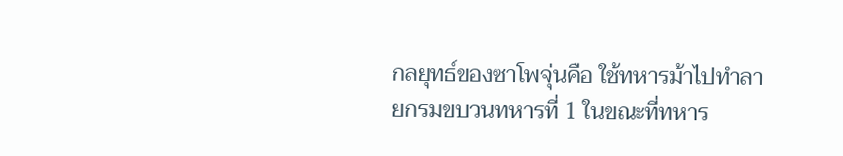กลยุทธ์ของซาโพจุ่นคือ ใช้ทหารม้าไปทำลายกรมขบวนทหารที่ 1 ในขณะที่ทหาร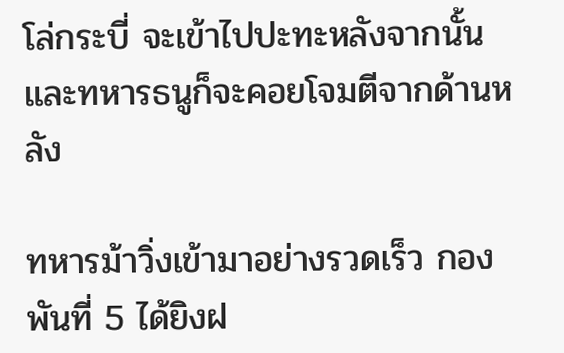โล่กระบี่ จะเข้าไปปะทะหลังจากนั้น และทหารธนูก็จะคอยโจมตีจากด้านหลัง

ทหารม้าวิ่งเข้ามาอย่างรวดเร็ว กองพันที่ 5 ได้ยิงฝ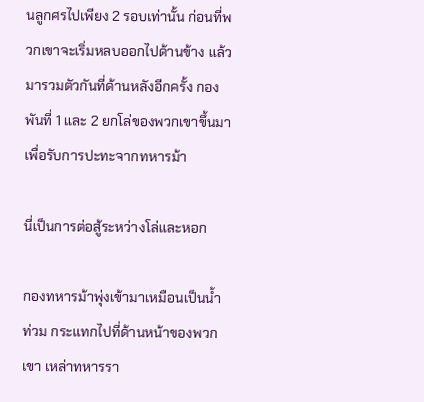นลูกศรไปเพียง 2 รอบเท่านั้น ก่อนที่พวกเขาจะเริ่มหลบออกไปด้านข้าง แล้วมารวมตัวกันที่ด้านหลังอีกครั้ง กองพันที่ 1 และ 2 ยกโล่ของพวกเขาขึ้นมา เพื่อรับการปะทะจากทหารม้า

นี่เป็นการต่อสู้ระหว่างโล่และหอก

กองทหารม้าพุ่งเข้ามาเหมือนเป็นน้ำท่วม กระแทกไปที่ด้านหน้าของพวกเขา เหล่าทหารรา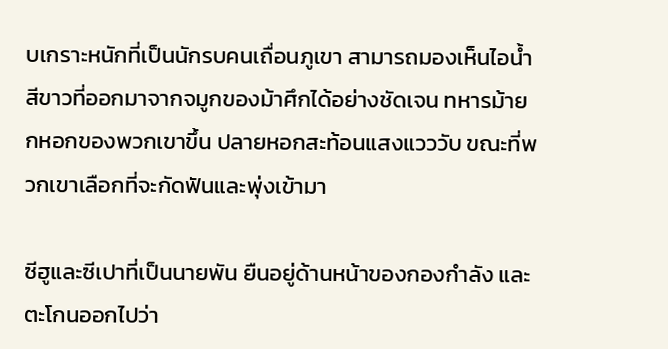บเกราะหนักที่เป็นนักรบคนเถื่อนภูเขา สามารถมองเห็นไอน้ำสีขาวที่ออกมาจากจมูกของม้าศึกได้อย่างชัดเจน ทหารม้ายกหอกของพวกเขาขึ้น ปลายหอกสะท้อนแสงแวววับ ขณะที่พวกเขาเลือกที่จะกัดฟันและพุ่งเข้ามา

ซีฮูและซีเปาที่เป็นนายพัน ยืนอยู่ด้านหน้าของกองกำลัง และตะโกนออกไปว่า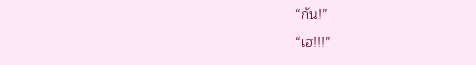“กัน!”

“เฮ!!!”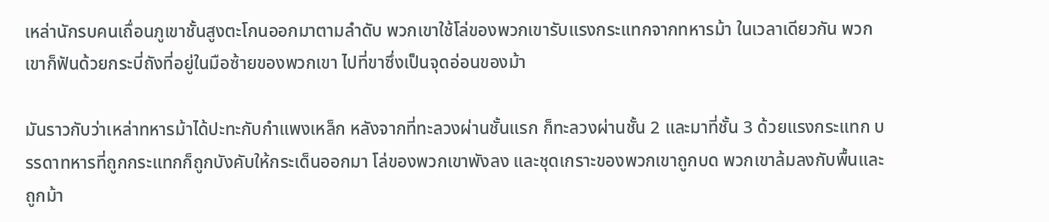เหล่านักรบคนเถื่อนภูเขาชั้นสูงตะโกนออกมาตามลำดับ พวกเขาใช้โล่ของพวกเขารับแรงกระแทกจากทหารม้า ในเวลาเดียวกัน พวกเขาก็ฟันด้วยกระบี่ถังที่อยู่ในมือซ้ายของพวกเขา ไปที่ขาซึ่งเป็นจุดอ่อนของม้า

มันราวกับว่าเหล่าทหารม้าได้ปะทะกับกำแพงเหล็ก หลังจากที่ทะลวงผ่านชั้นแรก ก็ทะลวงผ่านชั้น 2 และมาที่ชั้น 3 ด้วยแรงกระแทก บรรดาทหารที่ถูกกระแทกก็ถูกบังคับให้กระเด็นออกมา โล่ของพวกเขาพังลง และชุดเกราะของพวกเขาถูกบด พวกเขาล้มลงกับพื้นและถูกม้า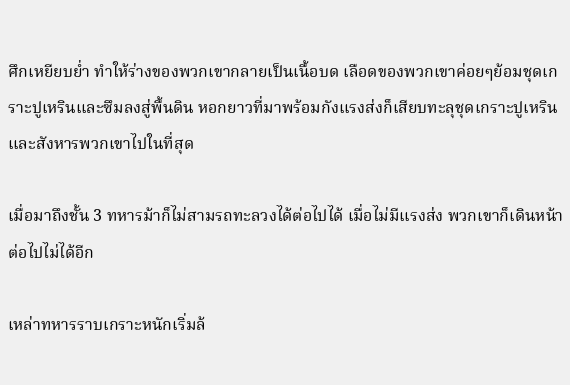ศึกเหยียบย่ำ ทำให้ร่างของพวกเขากลายเป็นเนื้อบด เลือดของพวกเขาค่อยๆย้อมชุดเกราะปูเหรินและซึมลงสู่พื้นดิน หอกยาวที่มาพร้อมกังแรงส่งก็เสียบทะลุชุดเกราะปูเหริน และสังหารพวกเขาไปในที่สุด

เมื่อมาถึงชั้น 3 ทหารม้าก็ไม่สามรถทะลวงได้ต่อไปได้ เมื่อไม่มีแรงส่ง พวกเขาก็เดินหน้าต่อไปไม่ได้อีก

เหล่าทหารราบเกราะหนักเริ่มล้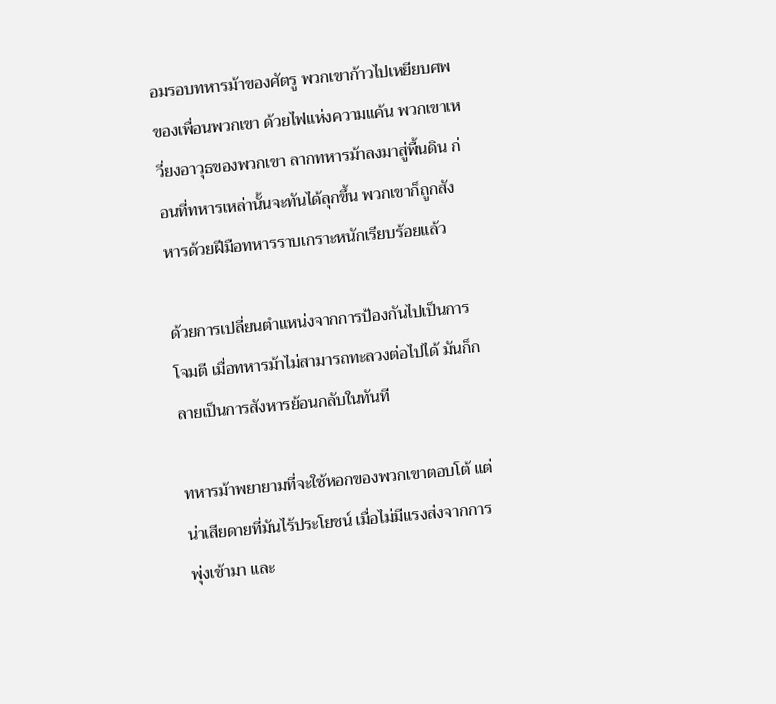อมรอบทหารม้าของศัตรู พวกเขาก้าวไปเหยียบศพของเพื่อนพวกเขา ด้วยไฟแห่งความแค้น พวกเขาเหวี่ยงอาวุธของพวกเขา ลากทหารม้าลงมาสู่พื้นดิน ก่อนที่ทหารเหล่านั้นจะทันได้ลุกขึ้น พวกเขาก็ถูกสังหารด้วยฝีมือทหารราบเกราะหนักเรียบร้อยแล้ว

ด้วยการเปลี่ยนตำแหน่งจากการป้องกันไปเป็นการโจมตี เมื่อทหารม้าไม่สามารถทะลวงต่อไปได้ มันก็กลายเป็นการสังหารย้อนกลับในทันที

ทหารม้าพยายามที่จะใช้หอกของพวกเขาตอบโต้ แต่น่าเสียดายที่มันไร้ประโยชน์ เมื่อไม่มีแรงส่งจากการพุ่งเข้ามา และ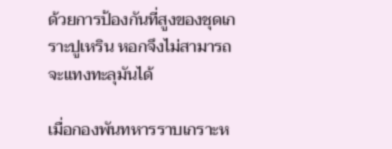ด้วยการป้องกันที่สูงของชุดเกราะปูเหริน หอกจึงไม่สามารถจะแทงทะลุมันได้

เมื่อกองพันทหารราบเกราะห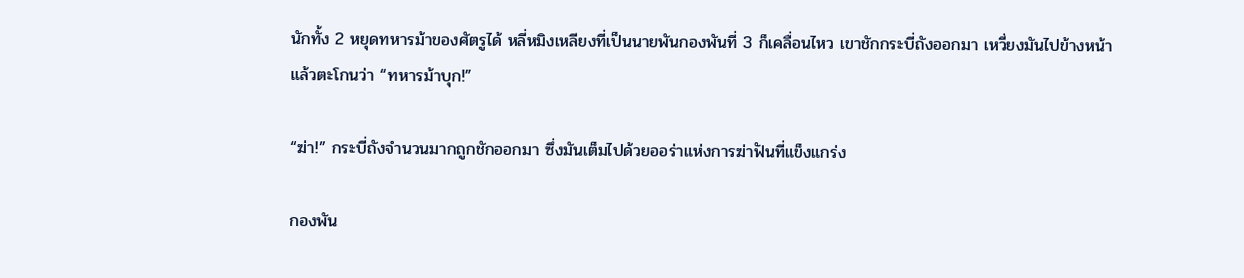นักทั้ง 2 หยุดทหารม้าของศัตรูได้ หลี่หมิงเหลียงที่เป็นนายพันกองพันที่ 3 ก็เคลื่อนไหว เขาชักกระบี่ถังออกมา เหวี่ยงมันไปข้างหน้า แล้วตะโกนว่า “ทหารม้าบุก!”

“ฆ่า!” กระบี่ถังจำนวนมากถูกชักออกมา ซึ่งมันเต็มไปด้วยออร่าแห่งการฆ่าฟันที่แข็งแกร่ง

กองพัน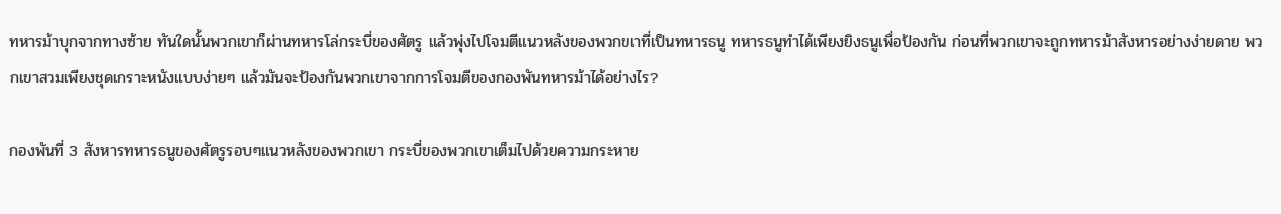ทหารม้าบุกจากทางซ้าย ทันใดนั้นพวกเขาก็ผ่านทหารโล่กระบี่ของศัตรู แล้วพุ่งไปโจมตีแนวหลังของพวกขเาที่เป็นทหารธนู ทหารธนูทำได้เพียงยิงธนูเพื่อป้องกัน ก่อนที่พวกเขาจะถูกทหารม้าสังหารอย่างง่ายดาย พวกเขาสวมเพียงชุดเกราะหนังแบบง่ายๆ แล้วมันจะป้องกันพวกเขาจากการโจมตีของกองพันทหารม้าได้อย่างไร?

กองพันที่ 3 สังหารทหารธนูของศัตรูรอบๆแนวหลังของพวกเขา กระบี่ของพวกเขาเต็มไปด้วยความกระหาย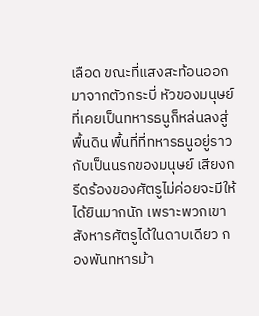เลือด ขณะที่แสงสะท้อนออกมาจากตัวกระบี่ หัวของมนุษย์ที่เคยเป็นทหารธนูก็หล่นลงสู่พื้นดิน พื้นที่ที่ทหารธนูอยู่ราวกับเป็นนรกของมนุษย์ เสียงกรีดร้องของศัตรูไม่ค่อยจะมีให้ได้ยินมากนัก เพราะพวกเขาสังหารศัตรูได้ในดาบเดียว กองพันทหารม้า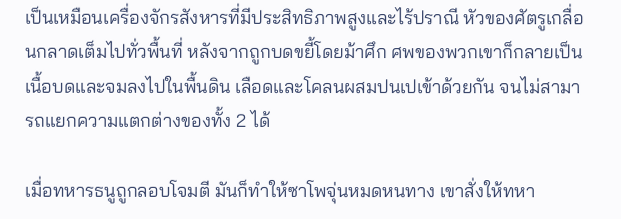เป็นเหมือนเครื่องจักรสังหารที่มีประสิทธิภาพสูงและไร้ปราณี หัวของศัตรูเกลื่อนกลาดเต็มไปทั่วพื้นที่ หลังจากถูกบดขยี้โดยม้าศึก ศพของพวกเขาก็กลายเป็นเนื้อบดและจมลงไปในพื้นดิน เลือดและโคลนผสมปนเปเข้าด้วยกัน จนไม่สามารถแยกความแตกต่างของทั้ง 2 ได้

เมื่อทหารธนูถูกลอบโจมตี มันก็ทำให้ซาโพจุ่นหมดหนทาง เขาสั่งให้ทหา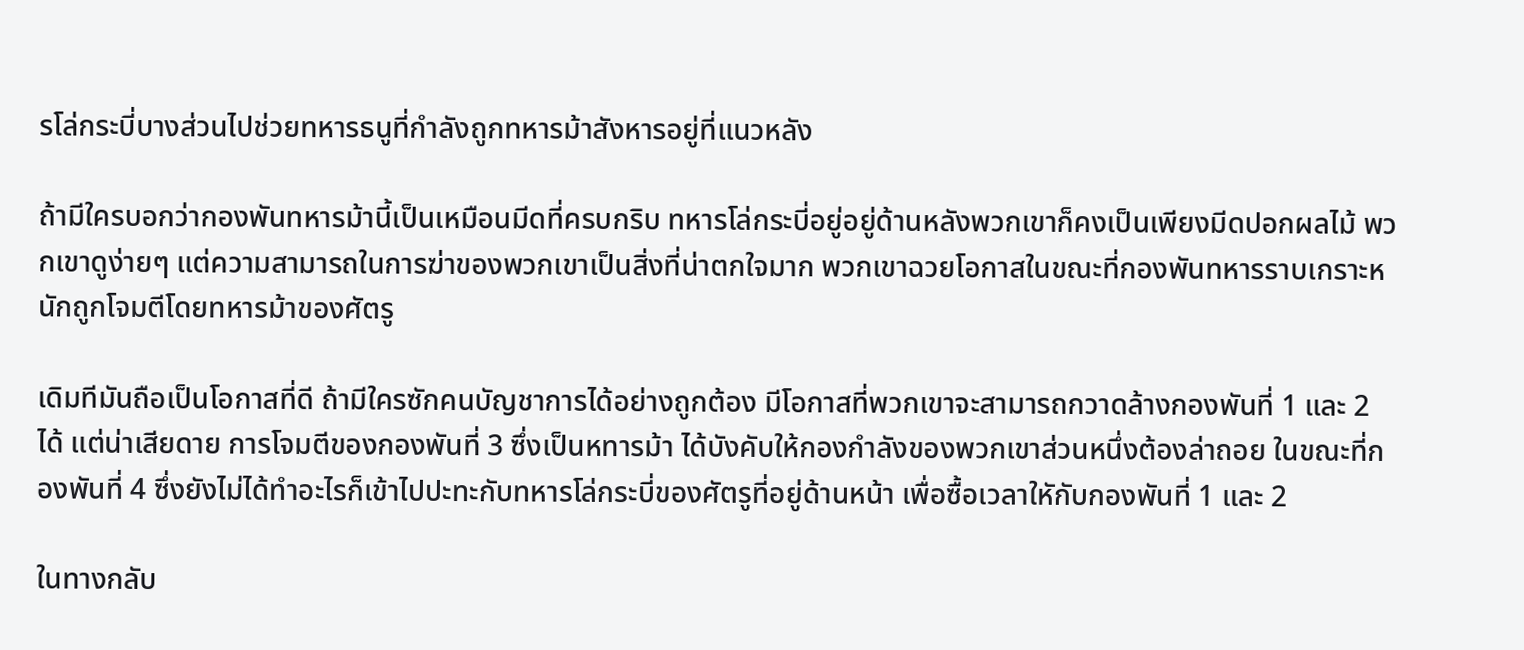รโล่กระบี่บางส่วนไปช่วยทหารธนูที่กำลังถูกทหารม้าสังหารอยู่ที่แนวหลัง

ถ้ามีใครบอกว่ากองพันทหารม้านี้เป็นเหมือนมีดที่ครบกริบ ทหารโล่กระบี่อยู่อยู่ด้านหลังพวกเขาก็คงเป็นเพียงมีดปอกผลไม้ พวกเขาดูง่ายๆ แต่ความสามารถในการฆ่าของพวกเขาเป็นสิ่งที่น่าตกใจมาก พวกเขาฉวยโอกาสในขณะที่กองพันทหารราบเกราะหนักถูกโจมตีโดยทหารม้าของศัตรู

เดิมทีมันถือเป็นโอกาสที่ดี ถ้ามีใครซักคนบัญชาการได้อย่างถูกต้อง มีโอกาสที่พวกเขาจะสามารถกวาดล้างกองพันที่ 1 และ 2 ได้ แต่น่าเสียดาย การโจมตีของกองพันที่ 3 ซึ่งเป็นหทารม้า ได้บังคับให้กองกำลังของพวกเขาส่วนหนึ่งต้องล่าถอย ในขณะที่กองพันที่ 4 ซึ่งยังไม่ได้ทำอะไรก็เข้าไปปะทะกับทหารโล่กระบี่ของศัตรูที่อยู่ด้านหน้า เพื่อซื้อเวลาใหักับกองพันที่ 1 และ 2

ในทางกลับ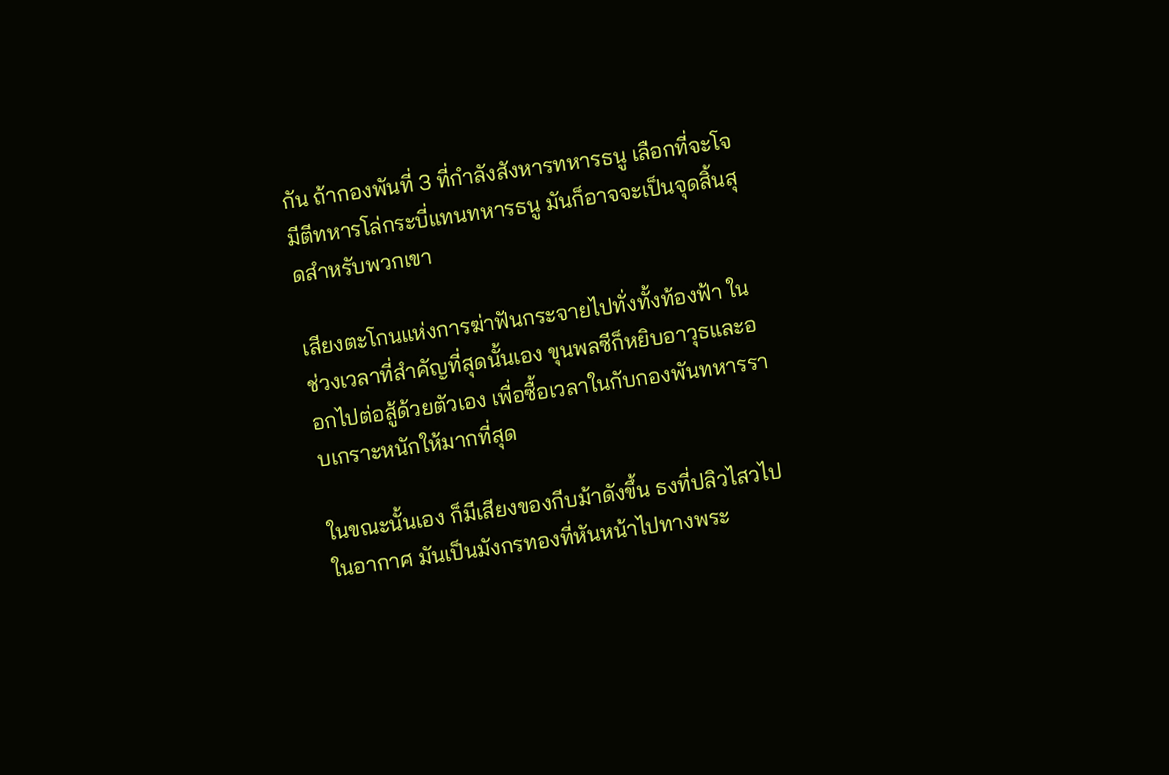กัน ถ้ากองพันที่ 3 ที่กำลังสังหารทหารธนู เลือกที่จะโจมีตีทหารโล่กระบี่แทนทหารธนู มันก็อาจจะเป็นจุดสิ้นสุดสำหรับพวกเขา

เสียงตะโกนแห่งการฆ่าฟันกระจายไปทั่งทั้งท้องฟ้า ในช่วงเวลาที่สำคัญที่สุดนั้นเอง ขุนพลซีก็หยิบอาวุธและออกไปต่อสู้ด้วยตัวเอง เพื่อซื้อเวลาในกับกองพันทหารราบเกราะหนักให้มากที่สุด

ในขณะนั้นเอง ก็มีเสียงของกีบม้าดังขึ้น ธงที่ปลิวไสวไปในอากาศ มันเป็นมังกรทองที่หันหน้าไปทางพระ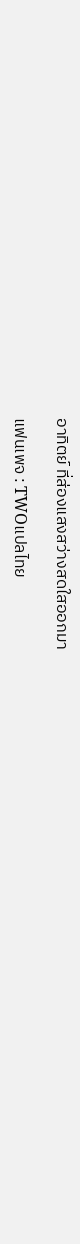อาทิตย์ ที่ส่องแสงสว่างสดใสออกมา

แฟนเพจ : TWOแปลไทย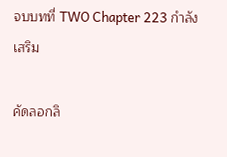จบบทที่ TWO Chapter 223 กำลังเสริม

คัดลอกลิ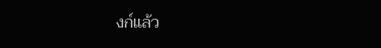งก์แล้ว